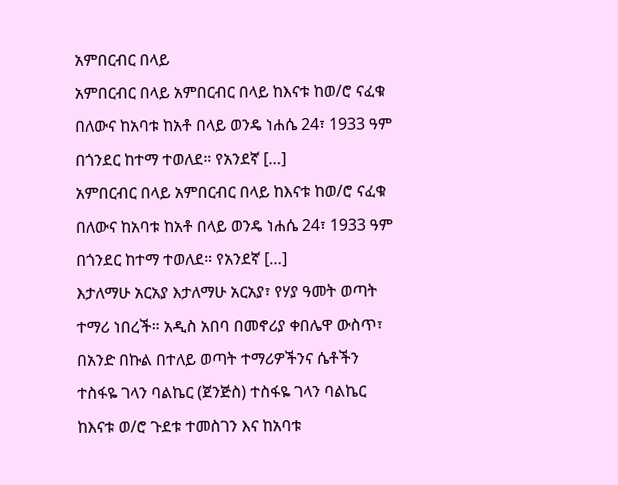አምበርብር በላይ
አምበርብር በላይ አምበርብር በላይ ከእናቱ ከወ/ሮ ናፈቁ በለውና ከአባቱ ከአቶ በላይ ወንዴ ነሐሴ 24፣ 1933 ዓም በጎንደር ከተማ ተወለደ። የአንደኛ […]
አምበርብር በላይ አምበርብር በላይ ከእናቱ ከወ/ሮ ናፈቁ በለውና ከአባቱ ከአቶ በላይ ወንዴ ነሐሴ 24፣ 1933 ዓም በጎንደር ከተማ ተወለደ። የአንደኛ […]
እታለማሁ አርአያ እታለማሁ አርአያ፣ የሃያ ዓመት ወጣት ተማሪ ነበረች። አዲስ አበባ በመኖሪያ ቀበሌዋ ውስጥ፣ በአንድ በኩል በተለይ ወጣት ተማሪዎችንና ሴቶችን
ተስፋዬ ገላን ባልኬር (ጀንጅስ) ተስፋዬ ገላን ባልኬር ከእናቱ ወ/ሮ ጉደቱ ተመስገን እና ከአባቱ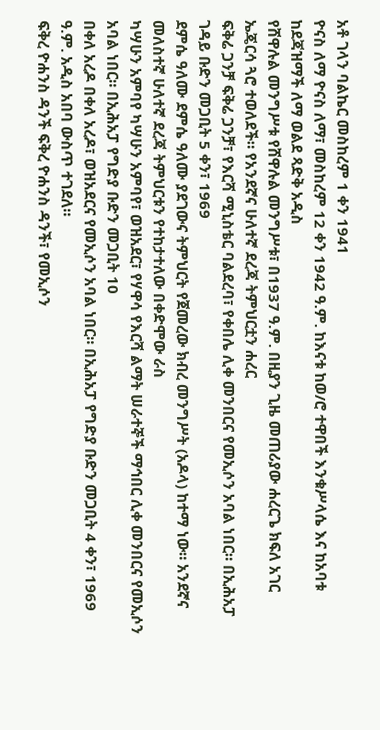አቶ ገላን ባልኬር መስከረም 1 ቀን 1941
ዮናስ ለማ ዮናስ ለማ፣ መስከረም 12 ቀን 1942 ዓ.ም. ከእናቱ ከወ/ሮ ተዋበች እንቁሥላሴ እና ከአባቱ ከደጃዝማች ለማ ወልደ ጻድቅ አዲስ
የሸዋሉል መንግሥቱ የሸዋሉል መንግሥቱ፣ በ1937 ዓ.ም. በዚያን ጊዜ መጠሪያው ሐረርጌ ክፍለ አገር ኤጄርሳ ጓሮ ተወለደች። የአንደኛና ሁለተኛ ደረጃ ትምህርቷን ሐረር
ፍቅሬ ጋንቻ ፍቅሬ ጋንቻ፣ የእርሻ ሚኒስቴር ባልደረባ፣ የቀበሌ ሊቀ መንበርና የመኢሶን አባል ነበር። በኢሕአፓ ገዳይ ቡድን መጋቢት 5 ቀን፣ 1969
ደምሴ ዓለሙ ደምሴ ዓለሙ ያደገውና ትምህርት የጀመረው ክብረ መንግሥት (አዶላ) ከተማ ነው። አንደኛና መለስተኛ ሁለተኛ ደረጃ ትምህርቱን የተከታተለው በቀድሞው ራስ
ካሣሁን አምባየ ካሣሁን አምባየ፣ ወዝአደር፣ የሃዋሳ የእርሻ ልማት ሠራተኞች ማኅበር ሊቀ መንበርና የመኢሶን አባል ነበር። በኢሕአፓ የግድያ ቡድን መጋቢት 10
በቀለ አረዶ በቀለ አረዶ፣ ወዝአደርና የመኢሶን አባል ነበር። በኢሕአፓ የግድያ ቡድን መጋቢት 4 ቀን፣ 1969 ዓ.ም. አዲስ አበባ ውስጥ ተገደለ።
ፍቅረ ዮሐንስ ዳንች ፍቅረ ዮሐንስ ዳንች፣ የመኢሶን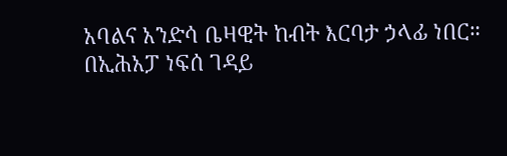አባልና አንድሳ ቤዛዊት ከብት እርባታ ኃላፊ ነበር። በኢሕአፓ ነፍሰ ገዳይ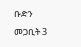ቡድን መጋቢት 3